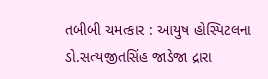તબીબી ચમત્કાર : આયુષ હોસ્પિટલના ડો.સત્યજીતસિંહ જાડેજા દ્રારા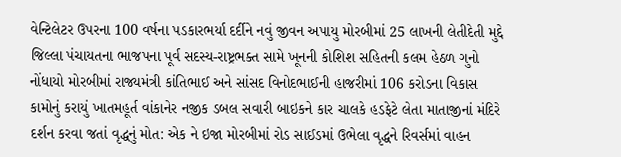વેન્ટિલેટર ઉપરના 100 વર્ષના પડકારભર્યા દર્દીને નવું જીવન અપાયુ મોરબીમાં 25 લાખની લેતીદેતી મુદ્દે જિલ્લા પંચાયતના ભાજપના પૂર્વ સદસ્ય-રાષ્ટ્રભક્ત સામે ખૂનની કોશિશ સહિતની કલમ હેઠળ ગુનો નોંધાયો મોરબીમાં રાજ્યમંત્રી કાંતિભાઈ અને સાંસદ વિનોદભાઈની હાજરીમાં 106 કરોડના વિકાસ કામોનું કરાયું ખાતમહૂર્ત વાંકાનેર નજીક ડબલ સવારી બાઇકને કાર ચાલકે હડફેટે લેતા માતાજીનાં મંદિરે દર્શન કરવા જતાં વૃદ્ધનું મોત: એક ને ઇજા મોરબીમાં રોડ સાઈડમાં ઉભેલા વૃદ્ધને રિવર્સમાં વાહન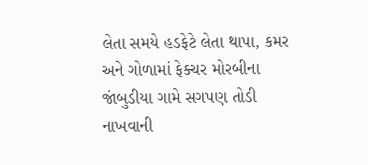લેતા સમયે હડફેટે લેતા થાપા, કમર અને ગોળામાં ફેક્ચર મોરબીના જાંબુડીયા ગામે સગપણ તોડી નાખવાની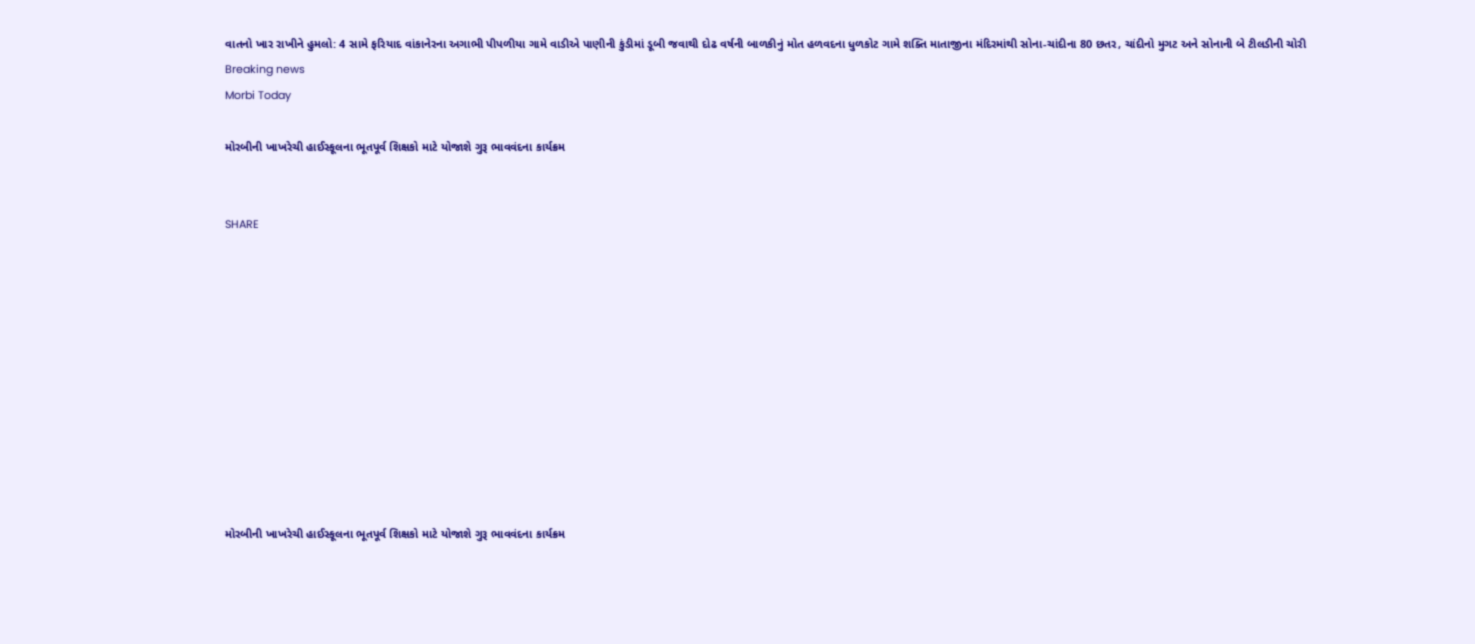વાતનો ખાર રાખીને હુમલો: 4 સામે ફરિયાદ વાંકાનેરના અગાભી પીપળીયા ગામે વાડીએ પાણીની કુંડીમાં ડૂબી જવાથી દોઢ વર્ષની બાળકીનું મોત હળવદના ધુળકોટ ગામે શક્તિ માતાજીના મંદિરમાંથી સોના-ચાંદીના 80 છતર, ચાંદીનો મુગટ અને સોનાની બે ટીલડીની ચોરી
Breaking news
Morbi Today

મોરબીની ખાખરેચી હાઈસ્કૂલના ભૂતપૂર્વ શિક્ષકો માટે યોજાશે ગુરૂ ભાવવંદના કાર્યક્રમ


SHARE











મોરબીની ખાખરેચી હાઈસ્કૂલના ભૂતપૂર્વ શિક્ષકો માટે યોજાશે ગુરૂ ભાવવંદના કાર્યક્રમ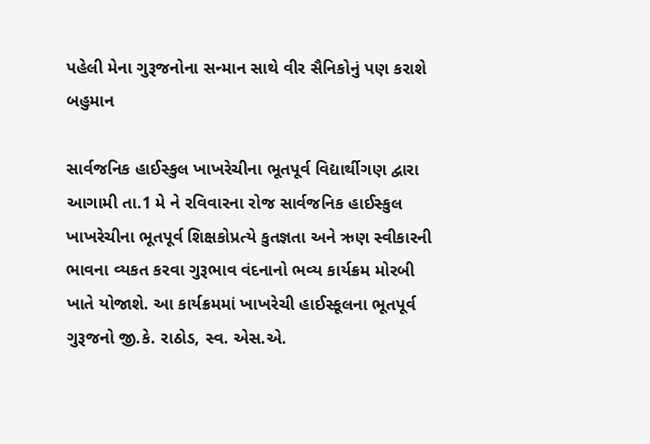પહેલી મેના ગુરૂજનોના સન્માન સાથે વીર સૈનિકોનું પણ કરાશે બહુમાન

સાર્વજનિક હાઈસ્કુલ ખાખરેચીના ભૂતપૂર્વ વિદ્યાર્થીગણ દ્વારા આગામી તા.1 મે ને રવિવારના રોજ સાર્વજનિક હાઈસ્કુલ ખાખરેચીના ભૂતપૂર્વ શિક્ષકોપ્રત્યે કુતજ્ઞતા અને ઋણ સ્વીકારની ભાવના વ્યકત કરવા ગુરૂભાવ વંદનાનો ભવ્ય કાર્યક્રમ મોરબી ખાતે યોજાશે. આ કાર્યક્રમમાં ખાખરેચી હાઈસ્કૂલના ભૂતપૂર્વ ગુરૂજનો જી.કે. રાઠોડ, સ્વ. એસ.એ.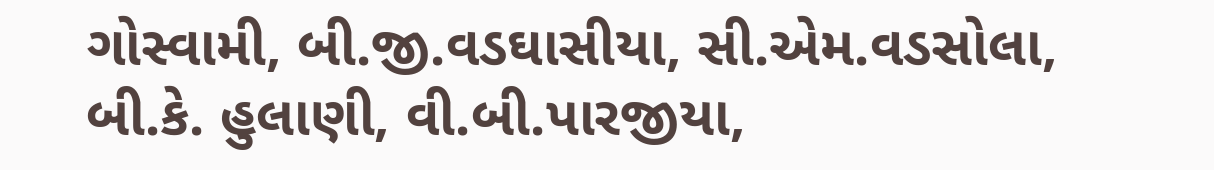ગોસ્વામી, બી.જી.વડઘાસીયા, સી.એમ.વડસોલા, બી.કે. હુલાણી, વી.બી.પારજીયા,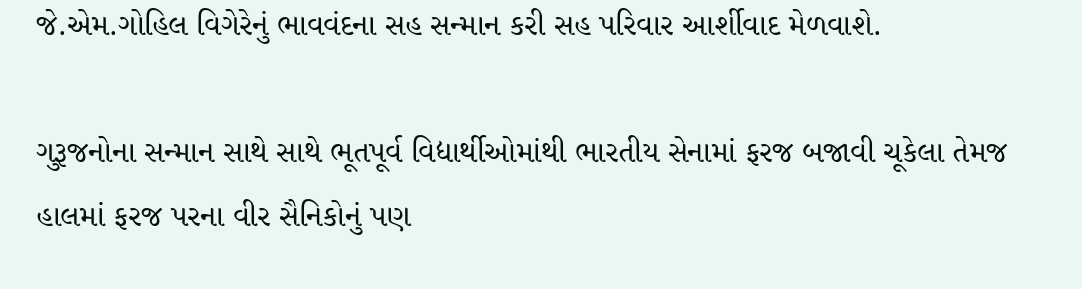જે.એમ.ગોહિલ વિગેરેનું ભાવવંદના સહ સન્માન કરી સહ પરિવાર આર્શીવાદ મેળવાશે.

ગુરૂજનોના સન્માન સાથે સાથે ભૂતપૂર્વ વિદ્યાર્થીઓમાંથી ભારતીય સેનામાં ફરજ બજાવી ચૂકેલા તેમજ હાલમાં ફરજ પરના વીર સૈનિકોનું પણ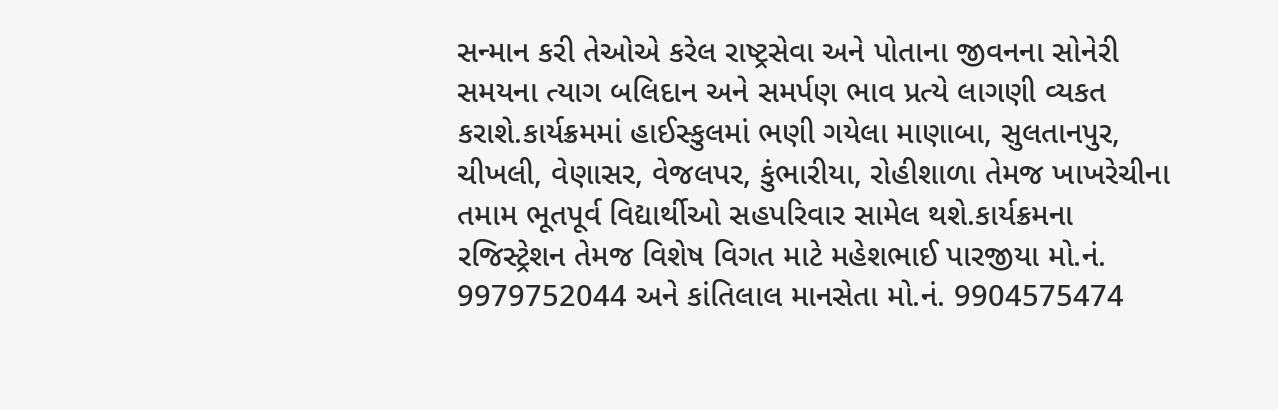સન્માન કરી તેઓએ કરેલ રાષ્ટ્રસેવા અને પોતાના જીવનના સોનેરી સમયના ત્યાગ બલિદાન અને સમર્પણ ભાવ પ્રત્યે લાગણી વ્યકત કરાશે.કાર્યક્રમમાં હાઈસ્કુલમાં ભણી ગયેલા માણાબા, સુલતાનપુર, ચીખલી, વેણાસર, વેજલપર, કુંભારીયા, રોહીશાળા તેમજ ખાખરેચીના તમામ ભૂતપૂર્વ વિદ્યાર્થીઓ સહપરિવાર સામેલ થશે.કાર્યક્રમના રજિસ્ટ્રેશન તેમજ વિશેષ વિગત માટે મહેશભાઈ પારજીયા મો.નં. 9979752044 અને કાંતિલાલ માનસેતા મો.નં. 9904575474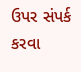ઉપર સંપર્ક કરવા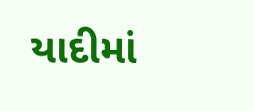યાદીમાં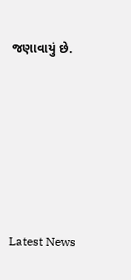જણાવાયું છે.






Latest News